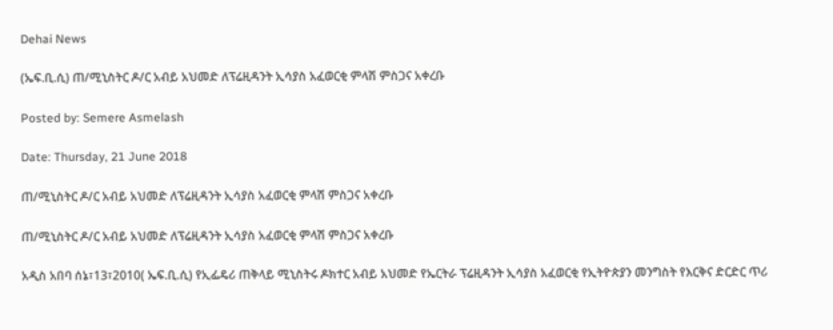Dehai News

(ኤፍ.ቢ.ሲ) ጠ/ሚኒስትር ዶ/ር አብይ አህመድ ለፕሬዚዳንት ኢሳያስ አፈወርቂ ምላሽ ምስጋና አቀረቡ

Posted by: Semere Asmelash

Date: Thursday, 21 June 2018

ጠ/ሚኒስትር ዶ/ር አብይ አህመድ ለፕሬዚዳንት ኢሳያስ አፈወርቂ ምላሽ ምስጋና አቀረቡ

ጠ/ሚኒስትር ዶ/ር አብይ አህመድ ለፕሬዚዳንት ኢሳያስ አፈወርቂ ምላሽ ምስጋና አቀረቡ

አዲስ አበባ ሰኔ፣13፣2010( ኤፍ.ቢ.ሲ) የኢፌዴሪ ጠቅላይ ሚኒስትሩ ዶክተር አብይ አህመድ የኤርትራ ፕሬዚዳንት ኢሳያስ አፈወርቂ የኢትዮጵያን መንግስት የእርቅና ድርድር ጥሪ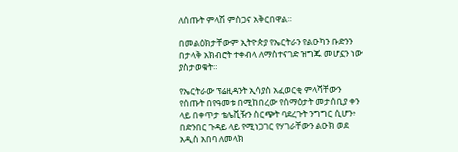ለሰጡት ምላሽ ምስጋና አቅርበዋል።

በመልዕክታቸውም ኢትዮጵያ የኤርትራን የልዑካን ቡድንን በታላቅ አክብሮት ተቀብላ ለማስተናገድ ዝግጁ መሆኗን ነው ያስታወቁት።

የኤርትራው ፕሬዚዳንት ኢሳያስ አፈወርቂ ምላሻቸውን የሰጡት በየዓመቱ በሚከበረው የሰማዕታት መታሰቢያ ቀን ላይ በቀጥታ ቴሌቪዥን ስርጭት ባደረጉት ንግግር ሲሆን፥ በድንበር ጉዳይ ላይ የሚነጋገር የሃገራቸውን ልዑክ ወደ አዲስ አበባ ለመላክ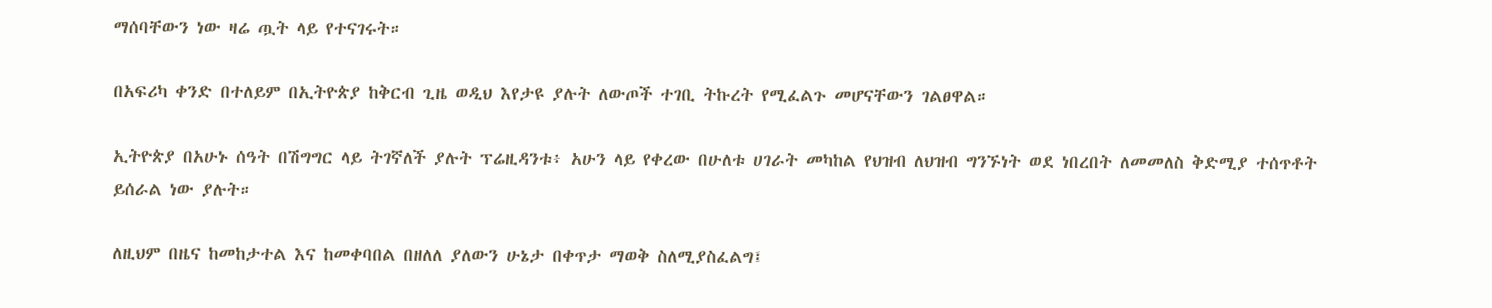ማሰባቸውን ነው ዛሬ ጧት ላይ የተናገሩት።

በአፍሪካ ቀንድ በተለይም በኢትዮጵያ ከቅርብ ጊዜ ወዲህ እየታዩ ያሉት ለውጦች ተገቢ ትኩረት የሚፈልጉ መሆናቸውን ገልፀዋል።

ኢትዮጵያ በአሁኑ ሰዓት በሽግግር ላይ ትገኛለች ያሉት ፕሬዚዳንቱ፥ አሁን ላይ የቀረው በሁለቱ ሀገራት መካከል የህዝብ ለህዝብ ግንኙነት ወደ ነበረበት ለመመለስ ቅድሚያ ተሰጥቶት ይሰራል ነው ያሉት።

ለዚህም በዜና ከመከታተል እና ከመቀባበል በዘለለ ያለውን ሁኔታ በቀጥታ ማወቅ ስለሚያስፈልግ፤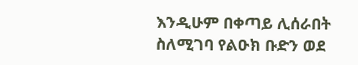እንዲሁም በቀጣይ ሊሰራበት ስለሚገባ የልዑክ ቡድን ወደ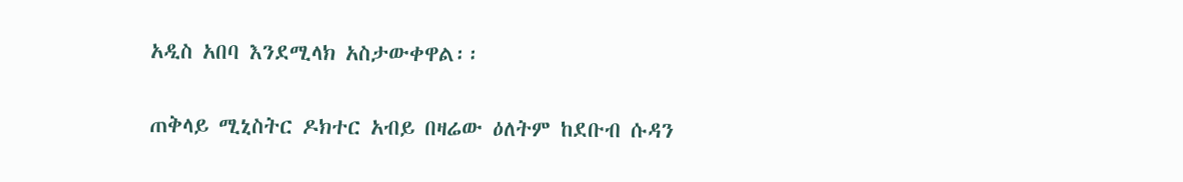አዲስ አበባ እንደሚላክ አስታውቀዋል፡፡

ጠቅላይ ሚኒስትር ዶክተር አብይ በዛሬው ዕለትም ከደቡብ ሱዳን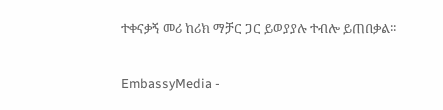ተቀናቃኝ መሪ ከሪክ ማቻር ጋር ይወያያሉ ተብሎ ይጠበቃል፡፡


EmbassyMedia -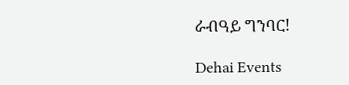ራብዓይ ግንባር!

Dehai Events